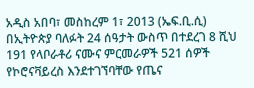አዲስ አበባ፣ መስከረም 1፣ 2013 (ኤፍ.ቢ.ሲ) በኢትዮጵያ ባለፉት 24 ሰዓታት ውስጥ በተደረገ 8 ሺህ 191 የላቦራቶሪ ናሙና ምርመራዎች 521 ሰዎች የኮሮናቫይረስ እንደተገኘባቸው የጤና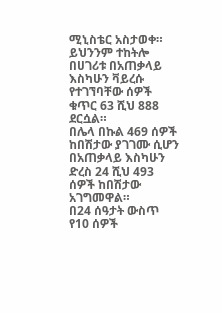ሚኒስቴር አስታወቀ።
ይህንንም ተከትሎ በሀገሪቱ በአጠቃላይ እስካሁን ቫይረሱ የተገኘባቸው ሰዎች ቁጥር 63 ሺህ 888 ደርሷል።
በሌላ በኩል 469 ሰዎች ከበሽታው ያገገሙ ሲሆን በአጠቃላይ እስካሁን ድረስ 24 ሺህ 493 ሰዎች ከበሽታው አገግመዋል።
በ24 ሰዓታት ውስጥ የ10 ሰዎች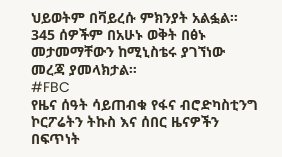ህይወትም በቫይረሱ ምክንያት አልፏል።
345 ሰዎችም በአሁኑ ወቅት በፅኑ መታመማቸውን ከሚኒስቴሩ ያገኘነው መረጃ ያመላክታል።
#FBC
የዜና ሰዓት ሳይጠብቁ የፋና ብሮድካስቲንግ ኮርፖሬትን ትኩስ እና ሰበር ዜናዎችን በፍጥነት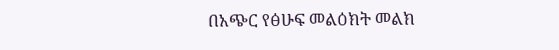በአጭር የፅሁፍ መልዕክት መልክ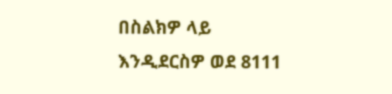በስልክዎ ላይ እንዲደርስዎ ወደ 8111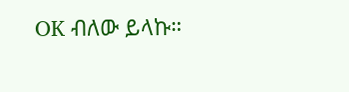OK ብለው ይላኩ።